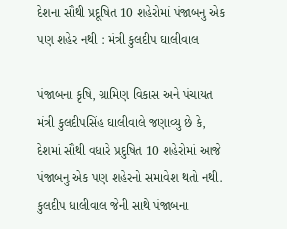દેશના સૌથી પ્રદૂષિત 10 શહેરોમાં પંજાબનુ એક પણ શહેર નથી : મંત્રી કુલદીપ ઘાલીવાલ

પંજાબના કૃષિ, ગ્રામિણ વિકાસ અને પંચાયત મંત્રી કુલદીપસિંહ ઘાલીવાલે જણાવ્યુ છે કે, દેશમાં સૌથી વધારે પ્રદુષિત 10 શહેરોમાં આજે પંજાબનુ એક પણ શહેરનો સમાવેશ થતો નથી. કુલદીપ ધાલીવાલ જેની સાથે પંજાબના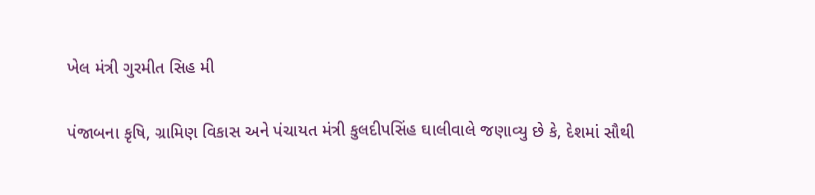ખેલ મંત્રી ગુરમીત સિહ મી

પંજાબના કૃષિ, ગ્રામિણ વિકાસ અને પંચાયત મંત્રી કુલદીપસિંહ ઘાલીવાલે જણાવ્યુ છે કે, દેશમાં સૌથી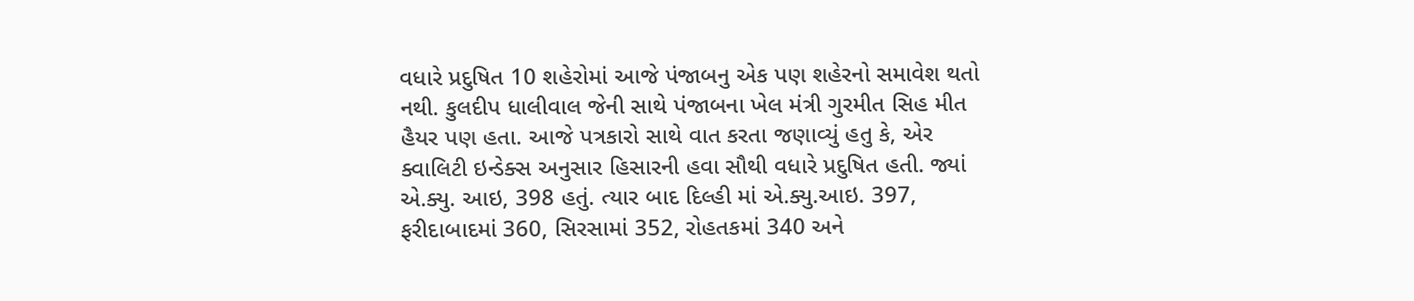વધારે પ્રદુષિત 10 શહેરોમાં આજે પંજાબનુ એક પણ શહેરનો સમાવેશ થતો નથી. કુલદીપ ધાલીવાલ જેની સાથે પંજાબના ખેલ મંત્રી ગુરમીત સિહ મીત હૈયર પણ હતા. આજે પત્રકારો સાથે વાત કરતા જણાવ્યું હતુ કે, એર ક્વાલિટી ઇન્ડેક્સ અનુસાર હિસારની હવા સૌથી વધારે પ્રદુષિત હતી. જ્યાં એ.ક્યુ. આઇ, 398 હતું. ત્યાર બાદ દિલ્હી માં એ.ક્યુ.આઇ. 397, ફરીદાબાદમાં 360, સિરસામાં 352, રોહતકમાં 340 અને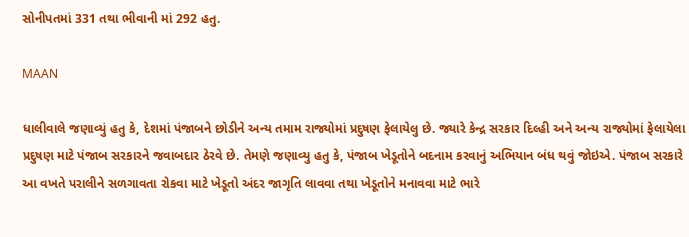સોનીપતમાં 331 તથા ભીવાની માં 292 હતુ.

MAAN

ધાલીવાલે જણાવ્યું હતુ કે, દેશમાં પંજાબને છોડીને અન્ય તમામ રાજ્યોમાં પ્રદુષણ ફેલાયેલુ છે. જ્યારે કેન્દ્ર સરકાર દિલ્હી અને અન્ય રાજ્યોમાં ફેલાયેલા પ્રદુષણ માટે પંજાબ સરકારને જવાબદાર ઠેરવે છે. તેમણે જણાવ્યુ હતુ કે, પંજાબ ખેડૂતોને બદનામ કરવાનું અભિયાન બંધ થવું જોઇએ. પંજાબ સરકારે આ વખતે પરાલીને સળગાવતા રોકવા માટે ખેડૂતો અંદર જાગૃતિ લાવવા તથા ખેડૂતોને મનાવવા માટે ભારે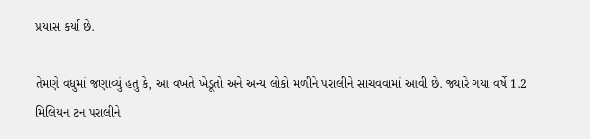પ્રયાસ કર્યા છે.

તેમણે વધુમાં જણાવ્યું હતુ કે, આ વખતે ખેડૂતો અને અન્ય લોકો મળીને પરાલીને સાચવવામાં આવી છે. જ્યારે ગયા વર્ષે 1.2 મિલિયન ટન પરાલીને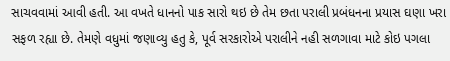સાચવવામાં આવી હતી. આ વખતે ધાનનો પાક સારો થઇ છે તેમ છતા પરાલી પ્રબંધનના પ્રયાસ ઘણા ખરા સફળ રહ્યા છે. તેમણે વધુમાં જણાવ્યુ હતુ કે, પૂર્વ સરકારોએ પરાલીને નહી સળગાવા માટે કોઇ પગલા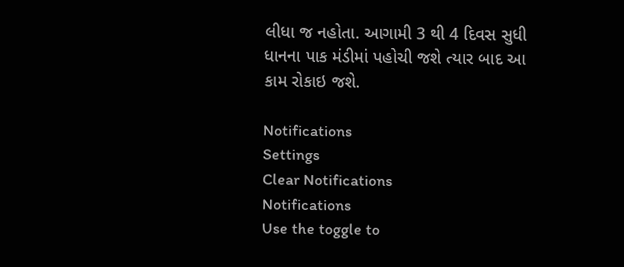લીધા જ નહોતા. આગામી 3 થી 4 દિવસ સુધી ધાનના પાક મંડીમાં પહોચી જશે ત્યાર બાદ આ કામ રોકાઇ જશે.

Notifications
Settings
Clear Notifications
Notifications
Use the toggle to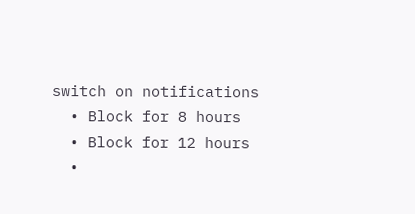switch on notifications
  • Block for 8 hours
  • Block for 12 hours
  •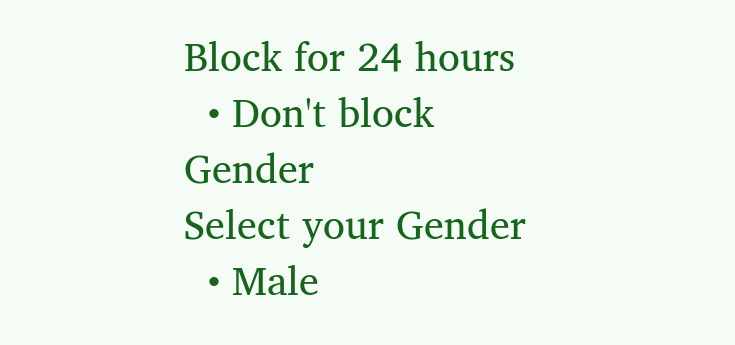Block for 24 hours
  • Don't block
Gender
Select your Gender
  • Male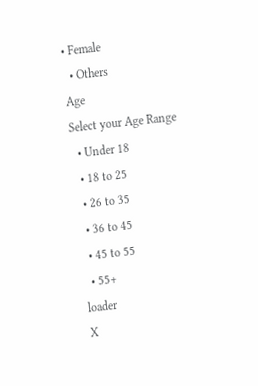• Female
  • Others
Age
Select your Age Range
  • Under 18
  • 18 to 25
  • 26 to 35
  • 36 to 45
  • 45 to 55
  • 55+
loader
X